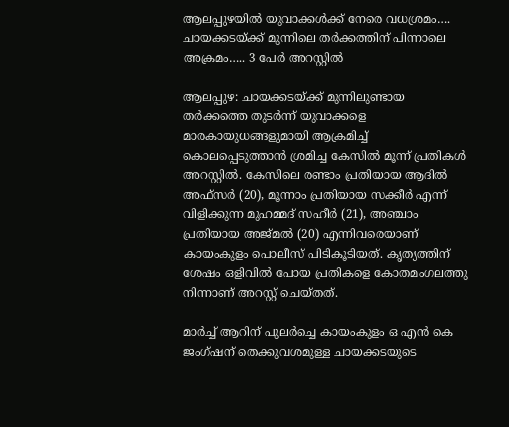ആലപ്പുഴയിൽ യുവാക്കൾക്ക് നേരെ വധശ്രമം…. ചായക്കടയ്ക്ക് മുന്നിലെ തർക്കത്തിന് പിന്നാലെ അക്രമം….. 3 പേർ അറസ്റ്റിൽ

ആലപ്പുഴ: ചായക്കടയ്ക്ക് മുന്നിലുണ്ടായ തർക്കത്തെ തുടർന്ന് യുവാക്കളെ മാരകായുധങ്ങളുമായി ആക്രമിച്ച് കൊലപ്പെടുത്താൻ ശ്രമിച്ച കേസിൽ മൂന്ന് പ്രതികൾ അറസ്റ്റിൽ. കേസിലെ രണ്ടാം പ്രതിയായ ആദിൽ അഫ്സർ (20), മൂന്നാം പ്രതിയായ സക്കീർ എന്ന് വിളിക്കുന്ന മുഹമ്മദ് സഹീർ (21), അഞ്ചാം പ്രതിയായ അജ്മൽ (20) എന്നിവരെയാണ് കായംകുളം പൊലീസ് പിടികൂടിയത്. കൃത്യത്തിന് ശേഷം ഒളിവിൽ പോയ പ്രതികളെ കോതമംഗലത്തു നിന്നാണ് അറസ്റ്റ് ചെയ്തത്.

മാർച്ച് ആറിന് പുലർച്ചെ കായംകുളം ഒ എൻ കെ ജംഗ്ഷന് തെക്കുവശമുള്ള ചായക്കടയുടെ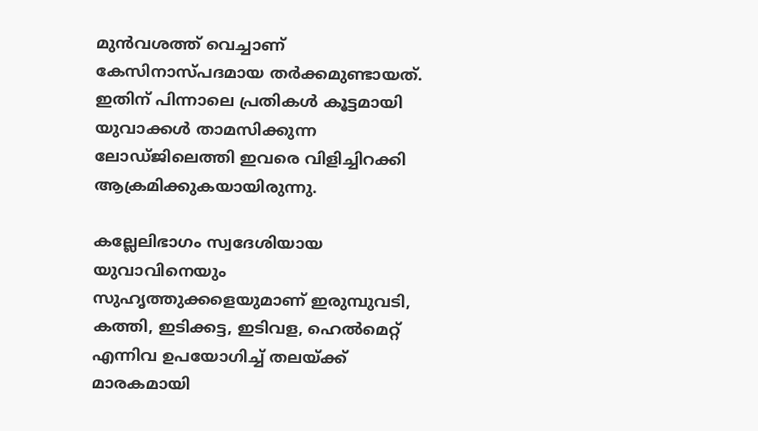മുൻവശത്ത് വെച്ചാണ് കേസിനാസ്പദമായ തർക്കമുണ്ടായത്. ഇതിന് പിന്നാലെ പ്രതികൾ കൂട്ടമായി യുവാക്കൾ താമസിക്കുന്ന ലോഡ്ജിലെത്തി ഇവരെ വിളിച്ചിറക്കി ആക്രമിക്കുകയായിരുന്നു.

കല്ലേലിഭാഗം സ്വദേശിയായ യുവാവിനെയും സുഹൃത്തുക്കളെയുമാണ് ഇരുമ്പുവടി, കത്തി, ഇടിക്കട്ട, ഇടിവള, ഹെൽമെറ്റ് എന്നിവ ഉപയോഗിച്ച് തലയ്ക്ക് മാരകമായി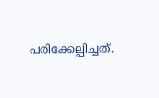പരിക്കേല്പിച്ചത്.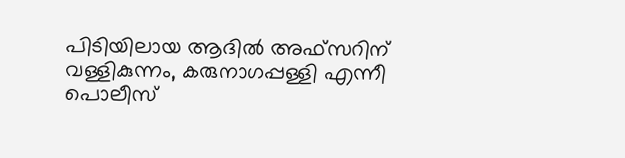പിടിയിലായ ആദിൽ അഫ്സറിന് വള്ളികുന്നം, കരുനാഗപ്പള്ളി എന്നീ പൊലീസ്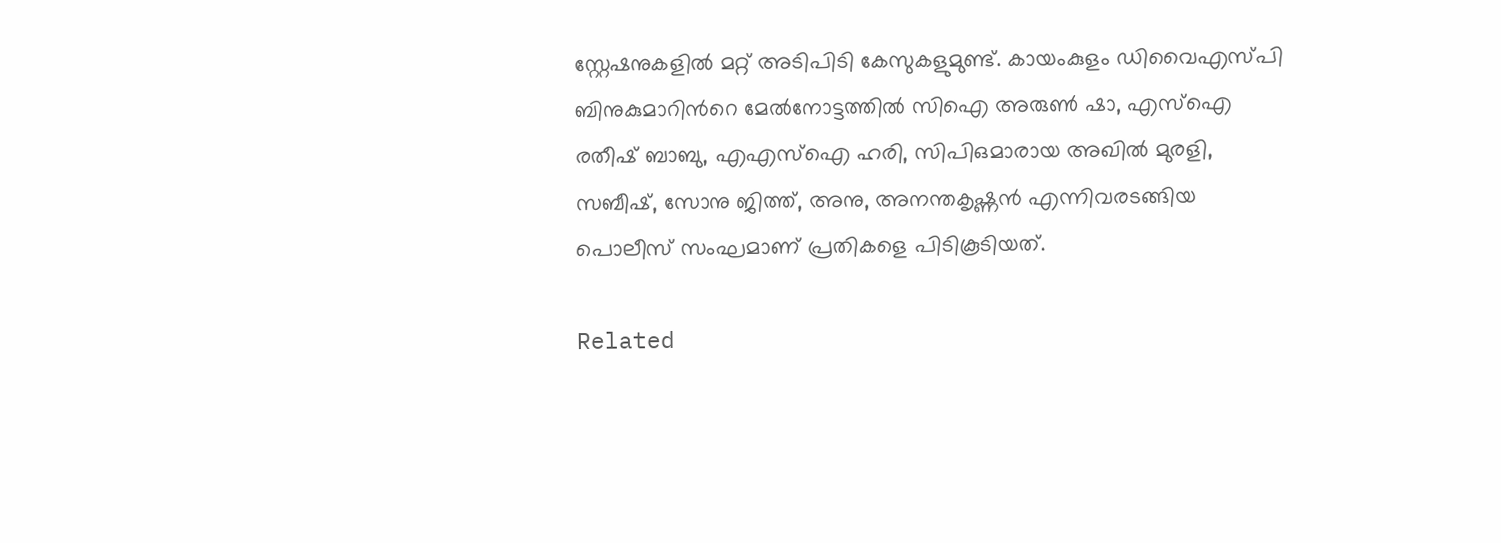സ്റ്റേഷനുകളിൽ മറ്റ് അടിപിടി കേസുകളുമുണ്ട്. കായംകുളം ഡിവൈഎസ്പി ബിനുകുമാറിന്‍റെ മേൽനോട്ടത്തിൽ സിഐ അരുൺ ഷാ, എസ്ഐ രതീഷ് ബാബു, എഎസ്ഐ ഹരി, സിപിഒമാരായ അഖിൽ മുരളി, സബീഷ്, സോനു ജിത്ത്, അനു, അനന്തകൃഷ്ണൻ എന്നിവരടങ്ങിയ പൊലീസ് സംഘമാണ് പ്രതികളെ പിടികൂടിയത്.

Related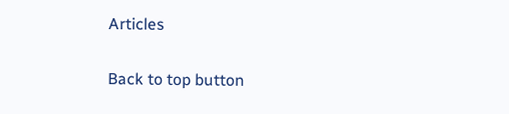Articles

Back to top button